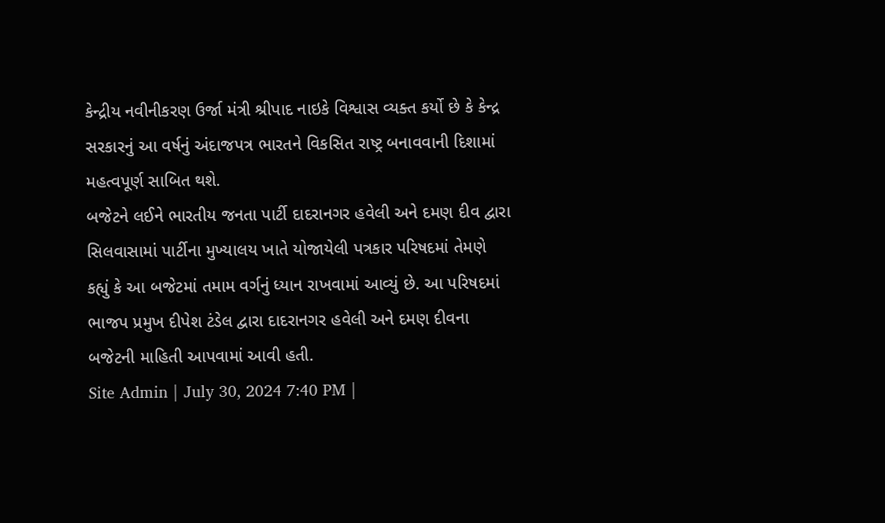કેન્દ્રીય નવીનીકરણ ઉર્જા મંત્રી શ્રીપાદ નાઇકે વિશ્વાસ વ્યક્ત કર્યો છે કે કેન્દ્ર સરકારનું આ વર્ષનું અંદાજપત્ર ભારતને વિકસિત રાષ્ટ્ર બનાવવાની દિશામાં મહત્વપૂર્ણ સાબિત થશે.
બજેટને લઈને ભારતીય જનતા પાર્ટી દાદરાનગર હવેલી અને દમણ દીવ દ્વારા સિલવાસામાં પાર્ટીના મુખ્યાલય ખાતે યોજાયેલી પત્રકાર પરિષદમાં તેમણે કહ્યું કે આ બજેટમાં તમામ વર્ગનું ધ્યાન રાખવામાં આવ્યું છે. આ પરિષદમાં ભાજપ પ્રમુખ દીપેશ ટંડેલ દ્વારા દાદરાનગર હવેલી અને દમણ દીવના બજેટની માહિતી આપવામાં આવી હતી.
Site Admin | July 30, 2024 7:40 PM |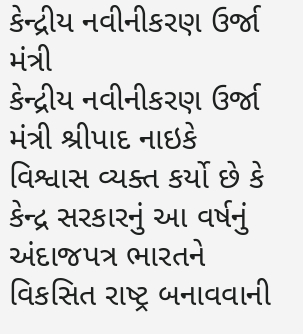કેન્દ્રીય નવીનીકરણ ઉર્જા મંત્રી
કેન્દ્રીય નવીનીકરણ ઉર્જા મંત્રી શ્રીપાદ નાઇકે વિશ્વાસ વ્યક્ત કર્યો છે કે કેન્દ્ર સરકારનું આ વર્ષનું અંદાજપત્ર ભારતને વિકસિત રાષ્ટ્ર બનાવવાની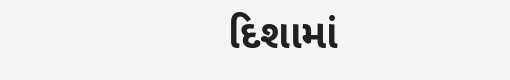દિશામાં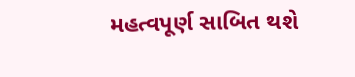મહત્વપૂર્ણ સાબિત થશે